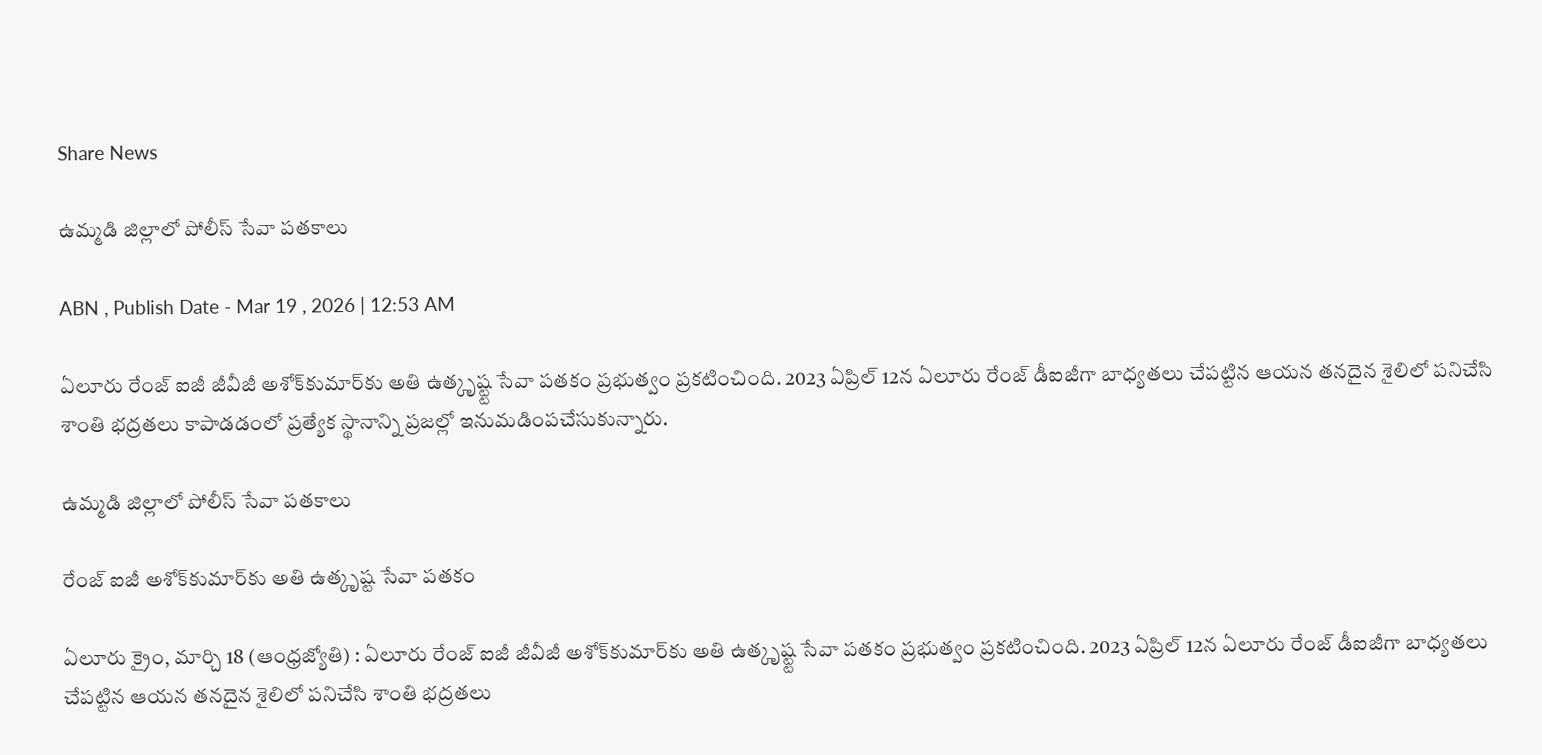Share News

ఉమ్మడి జిల్లాలో పోలీస్‌ సేవా పతకాలు

ABN , Publish Date - Mar 19 , 2026 | 12:53 AM

ఏలూరు రేంజ్‌ ఐజీ జీవీజీ అశోక్‌కుమార్‌కు అతి ఉత్కృష్ట్ట సేవా పతకం ప్రభుత్వం ప్రకటించింది. 2023 ఏప్రిల్‌ 12న ఏలూరు రేంజ్‌ డీఐజీగా బాధ్యతలు చేపట్టిన ఆయన తనదైన శైలిలో పనిచేసి శాంతి భద్రతలు కాపాడడంలో ప్రత్యేక స్థానాన్ని ప్రజల్లో ఇనుమడింపచేసుకున్నారు.

ఉమ్మడి జిల్లాలో పోలీస్‌ సేవా పతకాలు

రేంజ్‌ ఐజీ అశోక్‌కుమార్‌కు అతి ఉత్కృష్ట సేవా పతకం

ఏలూరు క్రైం, మార్చి 18 (ఆంధ్రజ్యోతి) : ఏలూరు రేంజ్‌ ఐజీ జీవీజీ అశోక్‌కుమార్‌కు అతి ఉత్కృష్ట్ట సేవా పతకం ప్రభుత్వం ప్రకటించింది. 2023 ఏప్రిల్‌ 12న ఏలూరు రేంజ్‌ డీఐజీగా బాధ్యతలు చేపట్టిన ఆయన తనదైన శైలిలో పనిచేసి శాంతి భద్రతలు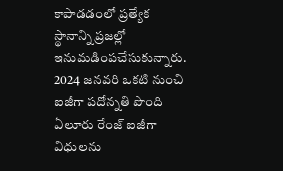కాపాడడంలో ప్రత్యేక స్థానాన్ని ప్రజల్లో ఇనుమడింపచేసుకున్నారు. 2024 జనవరి ఒకటి నుంచి ఐజీగా పదోన్నతి పొంది ఏలూరు రేంజ్‌ ఐజీగా విధులను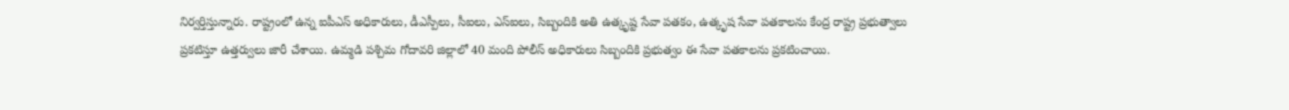నిర్వర్తిస్తున్నారు. రాష్ట్రంలో ఉన్న ఐపీఎస్‌ అధికారులు, డీఎస్పీలు, సీఐలు, ఎస్‌ఐలు, సిబ్బందికి అతి ఉత్కృష్ట సేవా పతకం, ఉత్కృష సేవా పతకాలను కేంద్ర రాష్ట్ర ప్రభుత్వాలు ప్రకటిస్తూ ఉత్తర్వులు జారీ చేశాయి. ఉమ్మడి పశ్చిమ గోదావరి జిల్లాలో 40 మంది పోలీస్‌ అధికారులు సిబ్బందికి ప్రభుత్వం ఈ సేవా పతకాలను ప్రకటించాయి.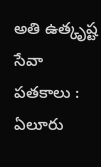అతి ఉత్కృష్ట సేవా పతకాలు : ఏలూరు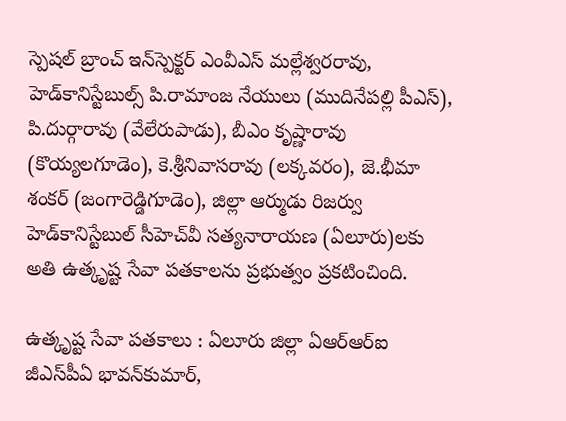స్పెషల్‌ బ్రాంచ్‌ ఇన్‌స్పెక్టర్‌ ఎంవీఎస్‌ మల్లేశ్వరరావు, హెడ్‌కానిస్టేబుల్స్‌ పి.రామాంజ నేయులు (ముదినేపల్లి పీఎస్‌), పి.దుర్గారావు (వేలేరుపాడు), బీఎం కృష్ణారావు (కొయ్యలగూడెం), కె.శ్రీనివాసరావు (లక్కవరం), జె.భీమా శంకర్‌ (జంగారెడ్డిగూడెం), జిల్లా ఆర్ముడు రిజర్వు హెడ్‌కానిస్టేబుల్‌ సీహెచ్‌వీ సత్యనారాయణ (ఏలూరు)లకు అతి ఉత్కృష్ట సేవా పతకాలను ప్రభుత్వం ప్రకటించింది.

ఉత్కృష్ట సేవా పతకాలు : ఏలూరు జిల్లా ఏఆర్‌ఆర్‌ఐ జీఎస్‌పీఏ భావన్‌కుమార్‌,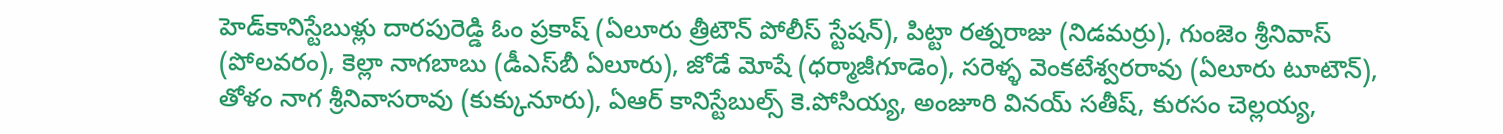హెడ్‌కానిస్టేబుళ్లు దారపురెడ్డి ఓం ప్రకాష్‌ (ఏలూరు త్రీటౌన్‌ పోలీస్‌ స్టేషన్‌), పిట్టా రత్నరాజు (నిడమర్రు), గుంజెం శ్రీనివాస్‌ (పోలవరం), కెల్లా నాగబాబు (డీఎస్‌బీ ఏలూరు), జోడే మోషే (ధర్మాజీగూడెం), సరెళ్ళ వెంకటేశ్వరరావు (ఏలూరు టూటౌన్‌), తోళం నాగ శ్రీనివాసరావు (కుక్కునూరు), ఏఆర్‌ కానిస్టేబుల్స్‌ కె.పోసియ్య, అంజూరి వినయ్‌ సతీష్‌, కురసం చెల్లయ్య,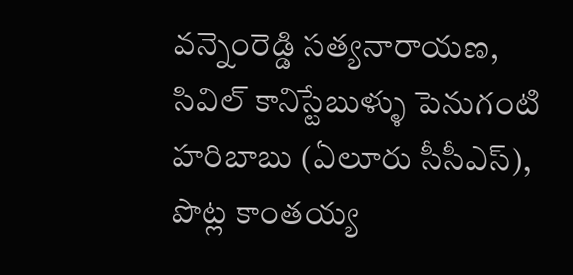వన్నెంరెడ్డి సత్యనారాయణ, సివిల్‌ కానిస్టేబుళ్ళు పెనుగంటి హరిబాబు (ఏలూరు సీసీఎస్‌), పొట్ల కాంతయ్య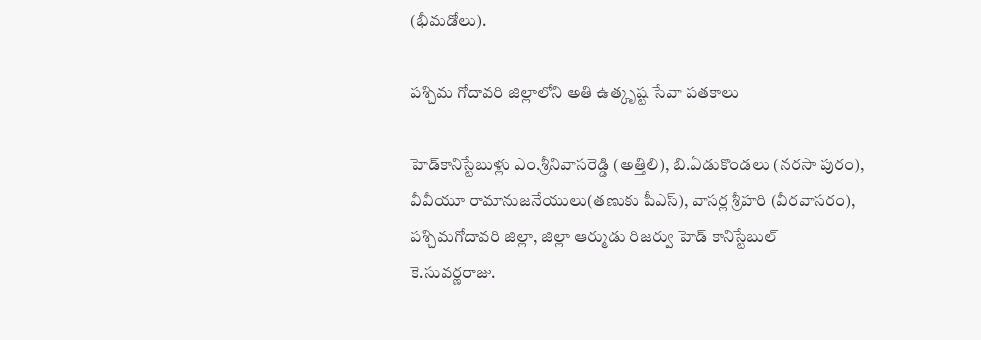(భీమడోలు).

పశ్చిమ గోదావరి జిల్లాలోని అతి ఉత్కృష్ట సేవా పతకాలు

హెడ్‌కానిస్టేబుళ్లు ఎం.శ్రీనివాసరెడ్డి (అత్తిలి), బి.ఏడుకొండలు (నరసా పురం), వీవీయూ రామానుజనేయులు(తణుకు పీఎస్‌), వాసర్ల శ్రీహరి (వీరవాసరం), పశ్చిమగోదావరి జిల్లా, జిల్లా ఆర్ముడు రిజర్వు హెడ్‌ కానిస్టేబుల్‌ కె.సువర్ణరాజు.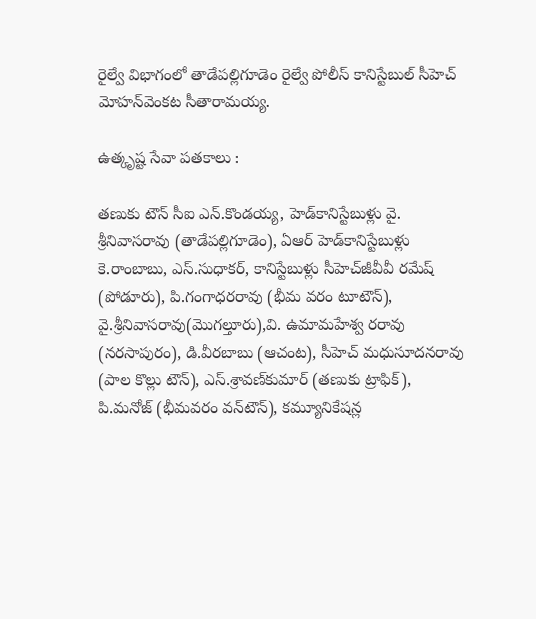రైల్వే విభాగంలో తాడేపల్లిగూడెం రైల్వే పోలీస్‌ కానిస్టేబుల్‌ సీహెచ్‌ మోహన్‌వెంకట సీతారామయ్య.

ఉత్కృష్ట సేవా పతకాలు :

తణుకు టౌన్‌ సీఐ ఎన్‌.కొండయ్య, హెడ్‌కానిస్టేబుళ్లు వై. శ్రీనివాసరావు (తాడేపల్లిగూడెం), ఏఆర్‌ హెడ్‌కానిస్టేబుళ్లు కె.రాంబాబు, ఎస్‌.సుధాకర్‌, కానిస్టేబుళ్లు సీహెచ్‌జీవీవీ రమేష్‌ (పోడూరు), పి.గంగాధరరావు (భీమ వరం టూటౌన్‌), వై.శ్రీనివాసరావు(మొగల్తూరు),వి. ఉమామహేశ్వ రరావు (నరసాపురం), డి.వీరబాబు (ఆచంట), సీహెచ్‌ మధుసూదనరావు (పాల కొల్లు టౌన్‌), ఎస్‌.శ్రావణ్‌కుమార్‌ (తణుకు ట్రాఫిక్‌), పి.మనోజ్‌ (భీమవరం వన్‌టౌన్‌), కమ్యూనికేషన్ల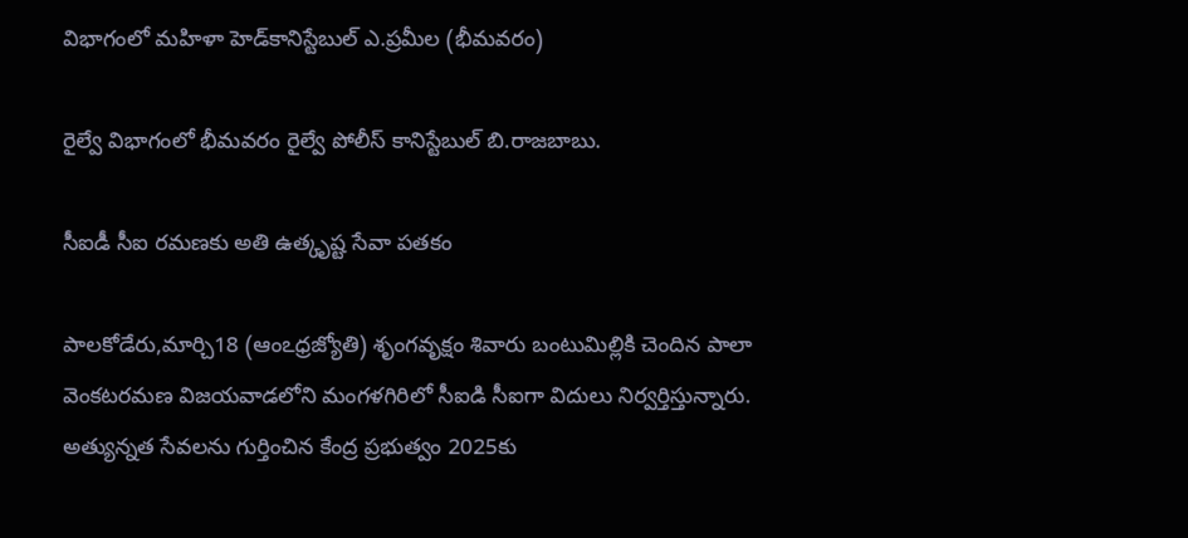విభాగంలో మహిళా హెడ్‌కానిస్టేబుల్‌ ఎ.ప్రమీల (భీమవరం)

రైల్వే విభాగంలో భీమవరం రైల్వే పోలీస్‌ కానిస్టేబుల్‌ బి.రాజబాబు.

సీఐడీ సీఐ రమణకు అతి ఉత్కృష్ట సేవా పతకం

పాలకోడేరు,మార్చి18 (ఆంఽధ్రజ్యోతి) శృంగవృక్షం శివారు బంటుమిల్లికి చెందిన పాలా వెంకటరమణ విజయవాడలోని మంగళగిరిలో సీఐడి సీఐగా విదులు నిర్వర్తిస్తున్నారు. అత్యున్నత సేవలను గుర్తించిన కేంద్ర ప్రభుత్వం 2025కు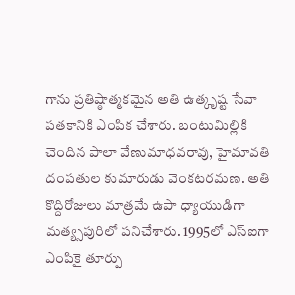గాను ప్రతిష్ఠాత్మకమైన అతి ఉత్కృష్ట సేవా పతకానికి ఎంపిక చేశారు. బంటుమిల్లికి చెందిన పాలా వేణుమాధవరావు, హైమావతి దంపతుల కుమారుడు వెంకటరమణ. అతి కొద్దిరోజులు మాత్రమే ఉపా ధ్యాయుడిగా మత్య్సపురిలో పనిచేశారు. 1995లో ఎస్‌ఐగా ఎంపికై తూర్పు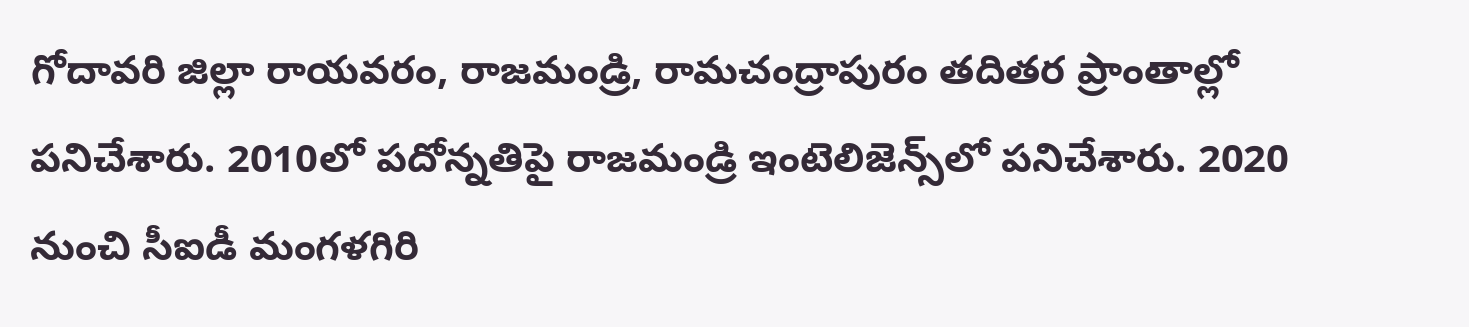గోదావరి జిల్లా రాయవరం, రాజమండ్రి, రామచంద్రాపురం తదితర ప్రాంతాల్లో పనిచేశారు. 2010లో పదోన్నతిపై రాజమండ్రి ఇంటెలిజెన్స్‌లో పనిచేశారు. 2020 నుంచి సీఐడీ మంగళగిరి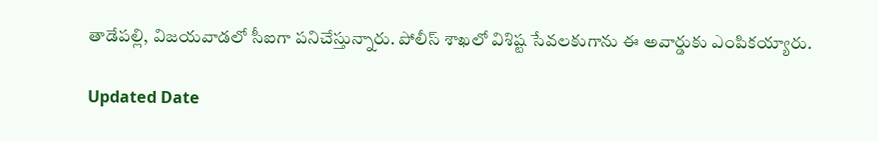తాడేపల్లి, విజయవాడలో సీఐగా పనిచేస్తున్నారు. పోలీస్‌ శాఖలో విశిష్ట సేవలకుగాను ఈ అవార్డుకు ఎంపికయ్యారు.

Updated Date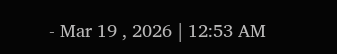- Mar 19 , 2026 | 12:53 AM